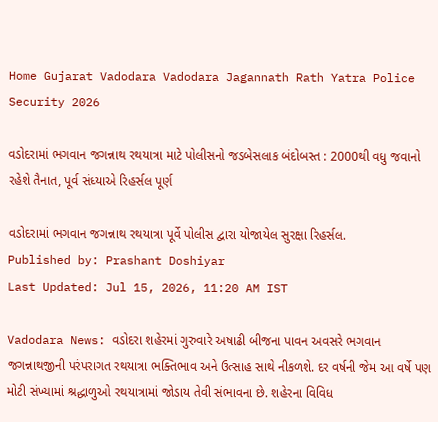Home Gujarat Vadodara Vadodara Jagannath Rath Yatra Police Security 2026

વડોદરામાં ભગવાન જગન્નાથ રથયાત્રા માટે પોલીસનો જડબેસલાક બંદોબસ્ત : 2000થી વધુ જવાનો રહેશે તૈનાત, પૂર્વ સંધ્યાએ રિહર્સલ પૂર્ણ

વડોદરામાં ભગવાન જગન્નાથ રથયાત્રા પૂર્વે પોલીસ દ્વારા યોજાયેલ સુરક્ષા રિહર્સલ.
Published by: Prashant Doshiyar
Last Updated: Jul 15, 2026, 11:20 AM IST

Vadodara News: વડોદરા શહેરમાં ગુરુવારે અષાઢી બીજના પાવન અવસરે ભગવાન જગન્નાથજીની પરંપરાગત રથયાત્રા ભક્તિભાવ અને ઉત્સાહ સાથે નીકળશે. દર વર્ષની જેમ આ વર્ષે પણ મોટી સંખ્યામાં શ્રદ્ધાળુઓ રથયાત્રામાં જોડાય તેવી સંભાવના છે. શહેરના વિવિધ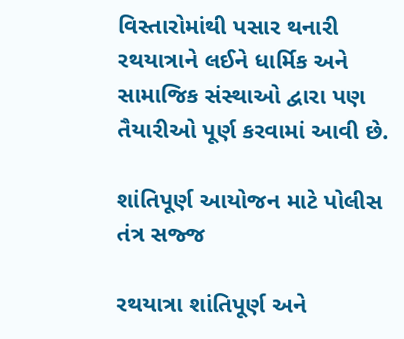વિસ્તારોમાંથી પસાર થનારી રથયાત્રાને લઈને ધાર્મિક અને સામાજિક સંસ્થાઓ દ્વારા પણ તૈયારીઓ પૂર્ણ કરવામાં આવી છે.

શાંતિપૂર્ણ આયોજન માટે પોલીસ તંત્ર સજ્જ

રથયાત્રા શાંતિપૂર્ણ અને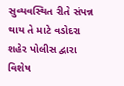સુવ્યવસ્થિત રીતે સંપન્ન થાય તે માટે વડોદરા શહેર પોલીસ દ્વારા વિશેષ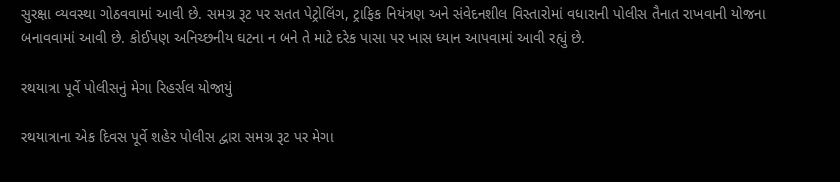સુરક્ષા વ્યવસ્થા ગોઠવવામાં આવી છે. સમગ્ર રૂટ પર સતત પેટ્રોલિંગ, ટ્રાફિક નિયંત્રણ અને સંવેદનશીલ વિસ્તારોમાં વધારાની પોલીસ તૈનાત રાખવાની યોજના બનાવવામાં આવી છે. કોઈપણ અનિચ્છનીય ઘટના ન બને તે માટે દરેક પાસા પર ખાસ ધ્યાન આપવામાં આવી રહ્યું છે.

રથયાત્રા પૂર્વે પોલીસનું મેગા રિહર્સલ યોજાયું

રથયાત્રાના એક દિવસ પૂર્વે શહેર પોલીસ દ્વારા સમગ્ર રૂટ પર મેગા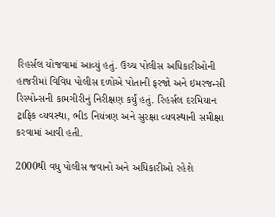રિહર્સલ યોજવામાં આવ્યું હતું. ઉચ્ચ પોલીસ અધિકારીઓની હાજરીમાં વિવિધ પોલીસ દળોએ પોતાની ફરજો અને ઇમરજન્સી રિસ્પોન્સની કામગીરીનું નિરીક્ષણ કર્યું હતું. રિહર્સલ દરમિયાન ટ્રાફિક વ્યવસ્થા, ભીડ નિયંત્રણ અને સુરક્ષા વ્યવસ્થાની સમીક્ષા કરવામાં આવી હતી.

2000થી વધુ પોલીસ જવાનો અને અધિકારીઓ રહેશે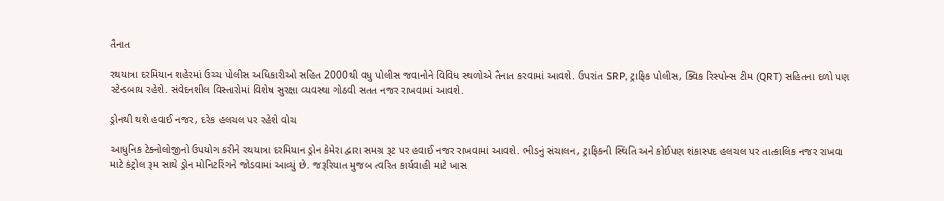તૈનાત

રથયાત્રા દરમિયાન શહેરમાં ઉચ્ચ પોલીસ અધિકારીઓ સહિત 2000થી વધુ પોલીસ જવાનોને વિવિધ સ્થળોએ તૈનાત કરવામાં આવશે. ઉપરાંત SRP, ટ્રાફિક પોલીસ, ક્વિક રિસ્પોન્સ ટીમ (QRT) સહિતના દળો પણ સ્ટેન્ડબાય રહેશે. સંવેદનશીલ વિસ્તારોમાં વિશેષ સુરક્ષા વ્યવસ્થા ગોઠવી સતત નજર રાખવામાં આવશે.

ડ્રોનથી થશે હવાઈ નજર, દરેક હલચલ પર રહેશે વોચ

આધુનિક ટેક્નોલોજીનો ઉપયોગ કરીને રથયાત્રા દરમિયાન ડ્રોન કેમેરા દ્વારા સમગ્ર રૂટ પર હવાઈ નજર રાખવામાં આવશે. ભીડનું સંચાલન, ટ્રાફિકની સ્થિતિ અને કોઈપણ શંકાસ્પદ હલચલ પર તાત્કાલિક નજર રાખવા માટે કંટ્રોલ રૂમ સાથે ડ્રોન મોનિટરિંગને જોડવામાં આવ્યું છે. જરૂરિયાત મુજબ ત્વરિત કાર્યવાહી માટે ખાસ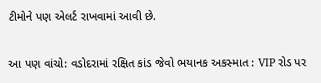ટીમોને પણ એલર્ટ રાખવામાં આવી છે.

આ પણ વાંચો: વડોદરામાં રક્ષિત કાંડ જેવો ભયાનક અકસ્માત : VIP રોડ પર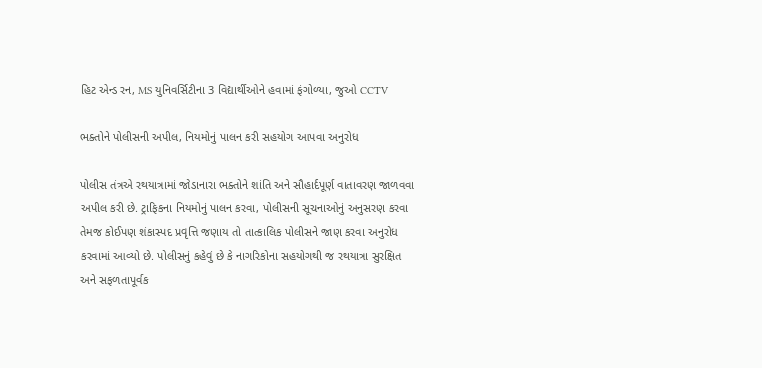હિટ એન્ડ રન, MS યુનિવર્સિટીના 3 વિદ્યાર્થીઓને હવામાં ફંગોળ્યા, જુઓ CCTV

ભક્તોને પોલીસની અપીલ, નિયમોનું પાલન કરી સહયોગ આપવા અનુરોધ

પોલીસ તંત્રએ રથયાત્રામાં જોડાનારા ભક્તોને શાંતિ અને સૌહાર્દપૂર્ણ વાતાવરણ જાળવવા અપીલ કરી છે. ટ્રાફિકના નિયમોનું પાલન કરવા, પોલીસની સૂચનાઓનું અનુસરણ કરવા તેમજ કોઈપણ શંકાસ્પદ પ્રવૃત્તિ જણાય તો તાત્કાલિક પોલીસને જાણ કરવા અનુરોધ કરવામાં આવ્યો છે. પોલીસનું કહેવું છે કે નાગરિકોના સહયોગથી જ રથયાત્રા સુરક્ષિત અને સફળતાપૂર્વક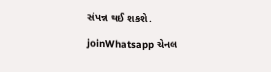સંપન્ન થઈ શકશે.

joinWhatsapp ચેનલ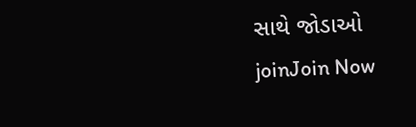સાથે જોડાઓ
joinJoin Now